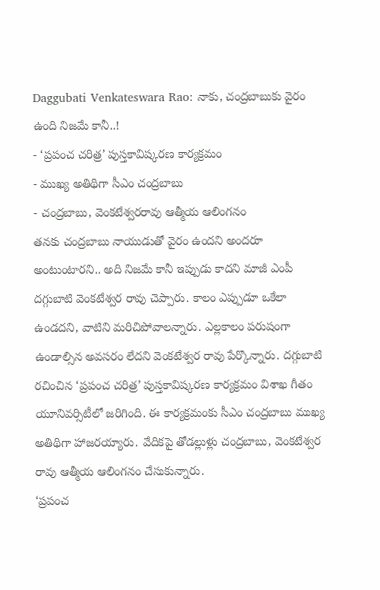Daggubati Venkateswara Rao: నాకు, చంద్రబాబుకు వైరం ఉంది నిజమే కానీ..!
- ‘ప్రపంచ చరిత్ర’ పుస్తకావిష్కరణ కార్యక్రమం
- ముఖ్య అతిథిగా సీఎం చంద్రబాబు
- చంద్రబాబు, వెంకటేశ్వరరావు ఆత్మీయ ఆలింగనం
తనకు చంద్రబాబు నాయుడుతో వైరం ఉందని అందరూ అంటుంటారని.. అది నిజమే కానీ ఇప్పుడు కాదని మాజీ ఎంపీ దగ్గుబాటి వెంకటేశ్వర రావు చెప్పారు. కాలం ఎప్పుడూ ఒకేలా ఉండదని, వాటిని మరిచిపోవాలన్నారు. ఎల్లకాలం పరుషంగా ఉండాల్సిన అవసరం లేదని వెంకటేశ్వర రావు పేర్కొన్నారు. దగ్గుబాటి రచించిన ‘ప్రపంచ చరిత్ర’ పుస్తకావిష్కరణ కార్యక్రమం విశాఖ గీతం యూనివర్సిటీలో జరిగింది. ఈ కార్యక్రమంకు సీఎం చంద్రబాబు ముఖ్య అతిథిగా హాజరయ్యారు. వేదికపై తోడల్లుళ్లు చంద్రబాబు, వెంకటేశ్వర రావు ఆత్మీయ ఆలింగనం చేసుకున్నారు.
‘ప్రపంచ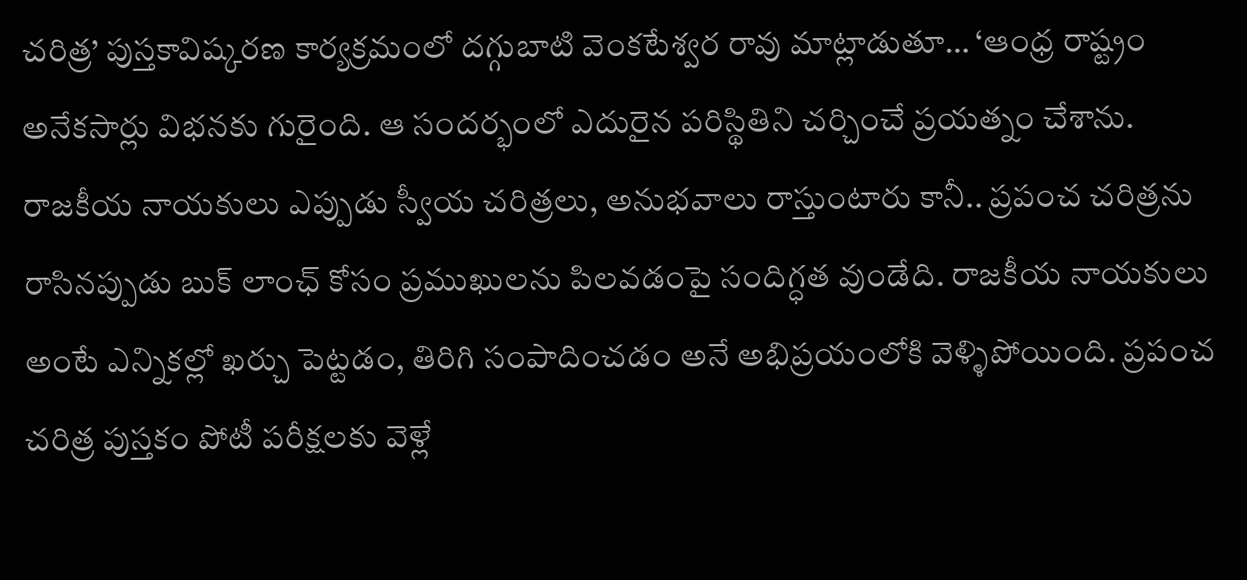చరిత్ర’ పుస్తకావిష్కరణ కార్యక్రమంలో దగ్గుబాటి వెంకటేశ్వర రావు మాట్లాడుతూ… ‘ఆంధ్ర రాష్ట్రం అనేకసార్లు విభనకు గురైంది. ఆ సందర్భంలో ఎదురైన పరిస్థితిని చర్చించే ప్రయత్నం చేశాను. రాజకీయ నాయకులు ఎప్పుడు స్వీయ చరిత్రలు, అనుభవాలు రాస్తుంటారు కానీ.. ప్రపంచ చరిత్రను రాసినప్పుడు బుక్ లాంఛ్ కోసం ప్రముఖులను పిలవడంపై సందిగ్ధత వుండేది. రాజకీయ నాయకులు అంటే ఎన్నికల్లో ఖర్చు పెట్టడం, తిరిగి సంపాదించడం అనే అభిప్రయంలోకి వెళ్ళిపోయింది. ప్రపంచ చరిత్ర పుస్తకం పోటీ పరీక్షలకు వెళ్లే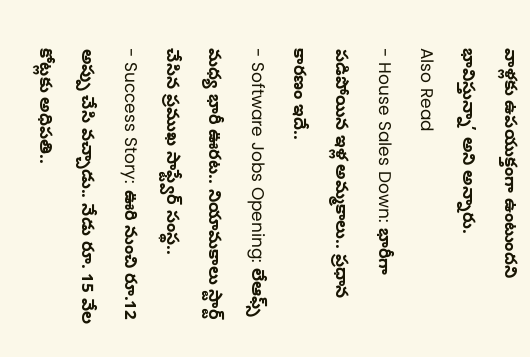వాళ్లకు ఉపయుక్తంగా ఉంటుందని భావిస్తున్నా’ అని అన్నారు.
Also Read
- House Sales Down: భారీగా పడిపోయిన ఇళ్ల అమ్మకాలు.. ప్రధాన కారణం ఇదే..
- Software Jobs Opening: లేఆఫ్స్ మధ్య భారీ ఊరట.. నియామకాలు స్టార్ట్ చేసిన ప్రముఖ సాఫ్ట్వేర్ సంస్థ..
- Success Story: ఊరి నుంచి రూ.12 అప్పు చేసి వచ్చాడు.. నేడు రూ. 15 వేల కోట్లకు అధిపతి..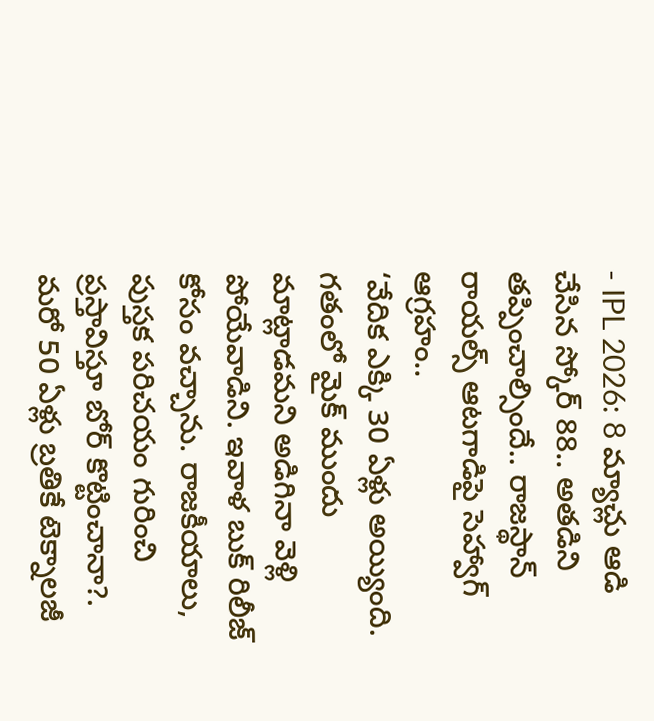- IPL 2026: 8 మ్యాచ్లు ఆడి చేసిన స్కోర్ 88.. అతడిని తప్పించాల్సిందే.. రాజస్థాన్ రాయల్స్ ఆటగాడిపై సెహ్వాగ్ ఆగ్రహం..
‘వేదిక ఎక్కి 30 ఏళ్లు అయ్యింది. గతంలో మైక్ ముందు మాట్లాడమని అడిగినా వెళ్లి పోయేవాడిని. ఇవాళ బుక్ రిలీజ్ కోసం వచ్చాను. రాజకీయాలు, పుస్తక పరిచయం గురించి ప్రస్తావిస్తూ బోర్ కొట్టించానా?. మరో 50 ఏళ్లు బ్రతికే టెక్నాలజీ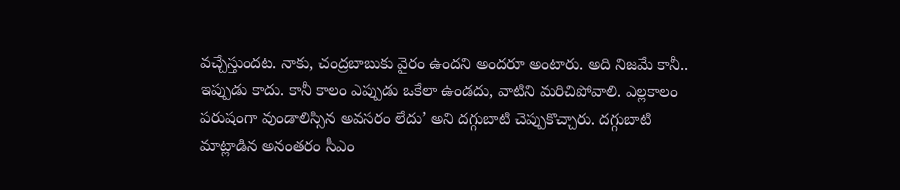వచ్చేస్తుందట. నాకు, చంద్రబాబుకు వైరం ఉందని అందరూ అంటారు. అది నిజమే కానీ.. ఇప్పుడు కాదు. కానీ కాలం ఎప్పుడు ఒకేలా ఉండదు, వాటిని మరిచిపోవాలి. ఎల్లకాలం పరుషంగా వుండాలిస్సిన అవసరం లేదు’ అని దగ్గుబాటి చెప్పుకొచ్చారు. దగ్గుబాటి మాట్లాడిన అనంతరం సీఎం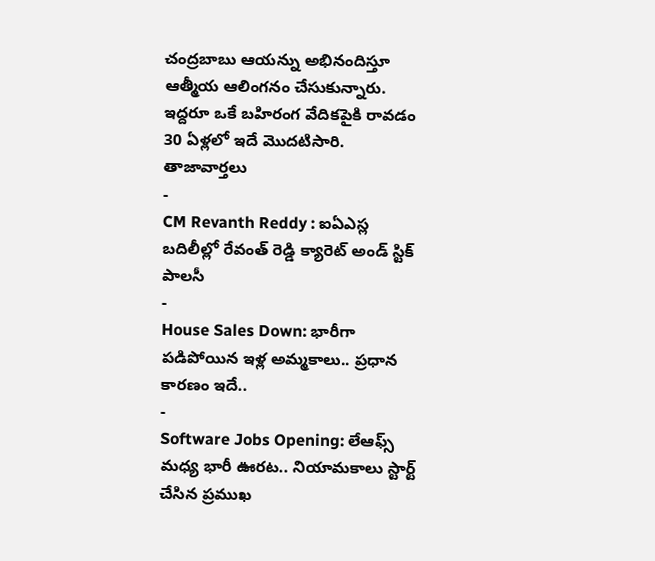చంద్రబాబు ఆయన్ను అభినందిస్తూ ఆత్మీయ ఆలింగనం చేసుకున్నారు. ఇద్దరూ ఒకే బహిరంగ వేదికపైకి రావడం 30 ఏళ్లలో ఇదే మొదటిసారి.
తాజావార్తలు
-
CM Revanth Reddy : ఐఏఎస్ల బదిలీల్లో రేవంత్ రెడ్డి క్యారెట్ అండ్ స్టిక్ పాలసీ
-
House Sales Down: భారీగా పడిపోయిన ఇళ్ల అమ్మకాలు.. ప్రధాన కారణం ఇదే..
-
Software Jobs Opening: లేఆఫ్స్ మధ్య భారీ ఊరట.. నియామకాలు స్టార్ట్ చేసిన ప్రముఖ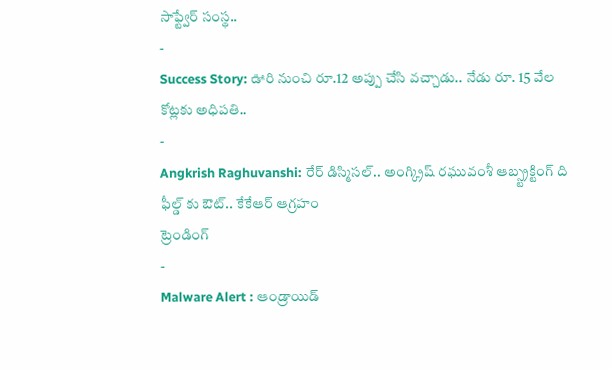సాఫ్ట్వేర్ సంస్థ..
-
Success Story: ఊరి నుంచి రూ.12 అప్పు చేసి వచ్చాడు.. నేడు రూ. 15 వేల కోట్లకు అధిపతి..
-
Angkrish Raghuvanshi: రేర్ డిస్మిసల్.. అంగ్క్రిష్ రఘువంశీ ఆబ్స్ట్రక్టింగ్ ది ఫీల్డ్ కు ఔట్.. కేకేఆర్ ఆగ్రహం
ట్రెండింగ్
-
Malware Alert : ఆండ్రాయిడ్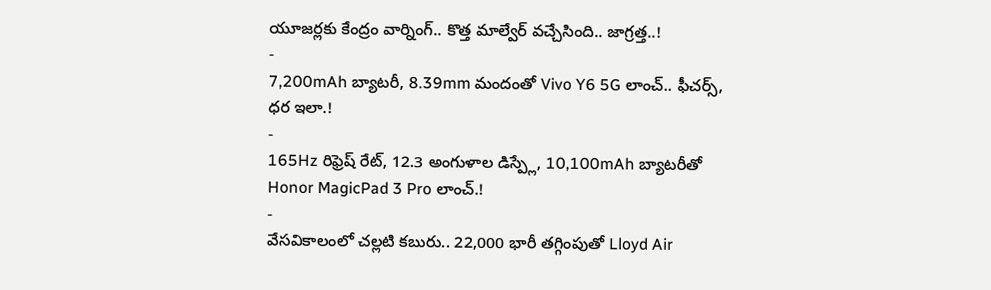యూజర్లకు కేంద్రం వార్నింగ్.. కొత్త మాల్వేర్ వచ్చేసింది.. జాగ్రత్త..!
-
7,200mAh బ్యాటరీ, 8.39mm మందంతో Vivo Y6 5G లాంచ్.. ఫీచర్స్, ధర ఇలా.!
-
165Hz రిఫ్రెష్ రేట్, 12.3 అంగుళాల డిస్ప్లే, 10,100mAh బ్యాటరీతో Honor MagicPad 3 Pro లాంచ్.!
-
వేసవికాలంలో చల్లటి కబురు.. 22,000 భారీ తగ్గింపుతో Lloyd Air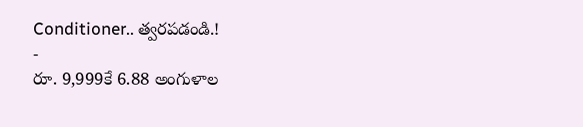Conditioner.. త్వరపడండి.!
-
రూ. 9,999కే 6.88 అంగుళాల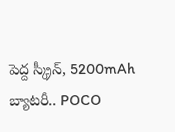పెద్ద స్క్రీన్, 5200mAh బ్యాటరీ.. POCO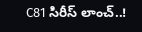C81 సిరీస్ లాంచ్..!